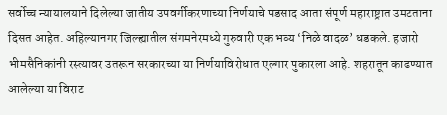सर्वोच्च न्यायालयाने दिलेल्या जातीय उपवर्गीकरणाच्या निर्णयाचे पडसाद आता संपूर्ण महाराष्ट्रात उमटताना दिसत आहेत. अहिल्यानगर जिल्ह्यातील संगमनेरमध्ये गुरुवारी एक भव्य ‘निळे वादळ’ धडकले. हजारो भीमसैनिकांनी रस्त्यावर उतरून सरकारच्या या निर्णयाविरोधात एल्गार पुकारला आहे. शहरातून काढण्यात आलेल्या या विराट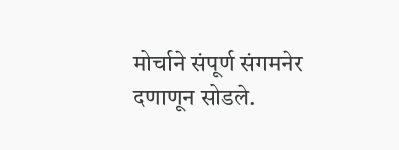मोर्चाने संपूर्ण संगमनेर दणाणून सोडले.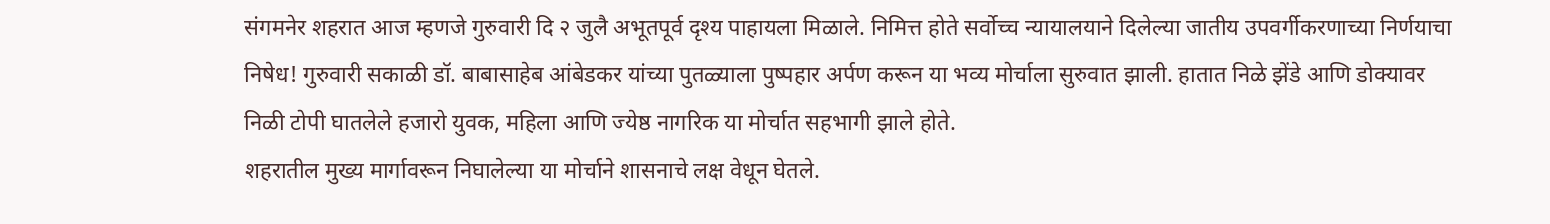संगमनेर शहरात आज म्हणजे गुरुवारी दि २ जुलै अभूतपूर्व दृश्य पाहायला मिळाले. निमित्त होते सर्वोच्च न्यायालयाने दिलेल्या जातीय उपवर्गीकरणाच्या निर्णयाचा निषेध! गुरुवारी सकाळी डॉ. बाबासाहेब आंबेडकर यांच्या पुतळ्याला पुष्पहार अर्पण करून या भव्य मोर्चाला सुरुवात झाली. हातात निळे झेंडे आणि डोक्यावर निळी टोपी घातलेले हजारो युवक, महिला आणि ज्येष्ठ नागरिक या मोर्चात सहभागी झाले होते.
शहरातील मुख्य मार्गावरून निघालेल्या या मोर्चाने शासनाचे लक्ष वेधून घेतले.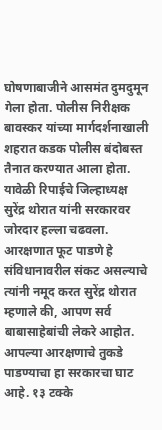घोषणाबाजीने आसमंत दुमदुमून गेला होता. पोलीस निरीक्षक बावस्कर यांच्या मार्गदर्शनाखाली शहरात कडक पोलीस बंदोबस्त तैनात करण्यात आला होता.
यावेळी रिपाईचे जिल्हाध्यक्ष सुरेंद्र थोरात यांनी सरकारवर जोरदार हल्ला चढवला. आरक्षणात फूट पाडणे हे संविधानावरील संकट असल्याचे त्यांनी नमूद करत सुरेंद्र थोरात म्हणाले की, आपण सर्व बाबासाहेबांची लेकरे आहोत. आपल्या आरक्षणाचे तुकडे पाडण्याचा हा सरकारचा घाट आहे. १३ टक्के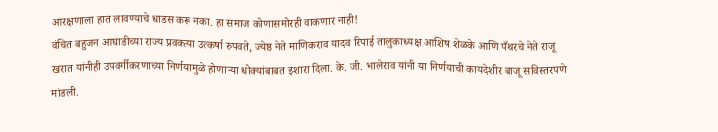आरक्षणाला हात लावण्याचे धाडस करू नका. हा समाज कोणासमोरही वाकणार नाही!
वंचित बहुजन आघाडीच्या राज्य प्रवक्त्या उत्कर्षा रुपवते, ज्येष्ठ नेते माणिकराव यादव रिपाई तालुकाध्यक्ष आशिष शेळके आणि पँथरचे नेते राजू खरात यांनीही उपवर्गीकरणाच्या निर्णयामुळे होणाऱ्या धोक्यांबाबत इशारा दिला. के. जी. भालेराव यांनी या निर्णयाची कायदेशीर बाजू सविस्तरपणे मांडली.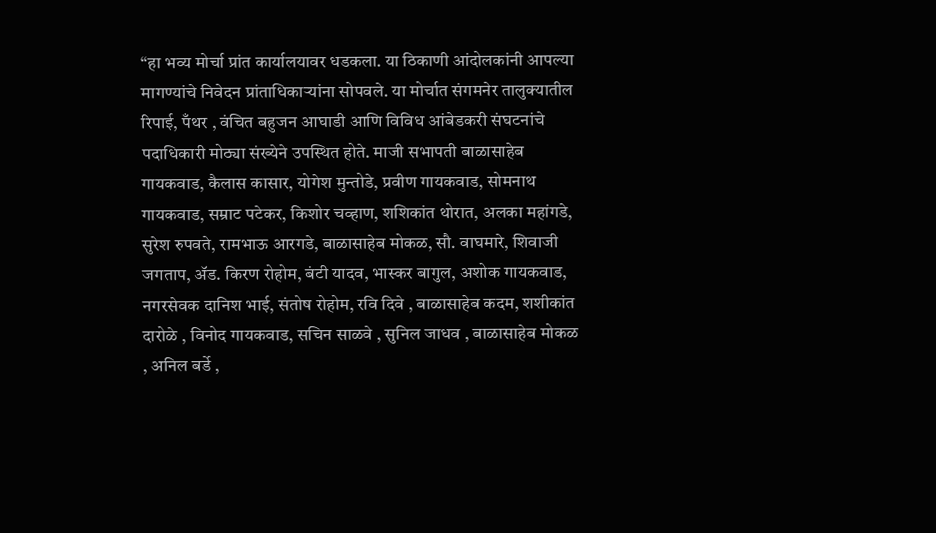“हा भव्य मोर्चा प्रांत कार्यालयावर धडकला. या ठिकाणी आंदोलकांनी आपल्या मागण्यांचे निवेदन प्रांताधिकाऱ्यांना सोपवले. या मोर्चात संगमनेर तालुक्यातील रिपाई, पँथर , वंचित बहुजन आघाडी आणि विविध आंबेडकरी संघटनांचे पदाधिकारी मोठ्या संख्येने उपस्थित होते. माजी सभापती बाळासाहेब गायकवाड, कैलास कासार, योगेश मुन्तोडे, प्रवीण गायकवाड, सोमनाथ गायकवाड, सम्राट पटेकर, किशोर चव्हाण, शशिकांत थोरात, अलका महांगडे, सुरेश रुपवते, रामभाऊ आरगडे, बाळासाहेब मोकळ, सौ. वाघमारे, शिवाजी जगताप, ॲड. किरण रोहोम, बंटी यादव, भास्कर बागुल, अशोक गायकवाड, नगरसेवक दानिश भाई, संतोष रोहोम, रवि दिवे , बाळासाहेब कदम, शशीकांत दारोळे , विनोद गायकवाड, सचिन साळवे , सुनिल जाधव , बाळासाहेब मोकळ , अनिल बर्डे ,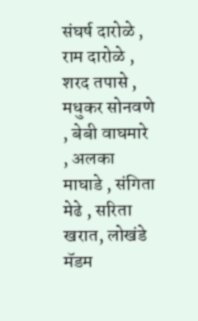संघर्ष दारोळे , राम दारोळे , शरद तपासे , मधुकर सोनवणे , बेबी वाघमारे , अलका माघाडे , संगिता मेढे , सरिता खरात, लोखंडे मॅडम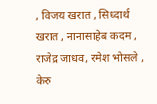, विजय खरात , सिध्दार्थ खरात , नानासाहेब कदम , राजेद्र जाधव, रमेश भोसले , केरु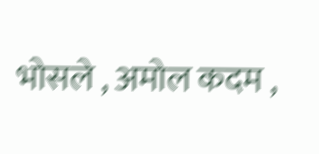भोसले , अमोल कदम ,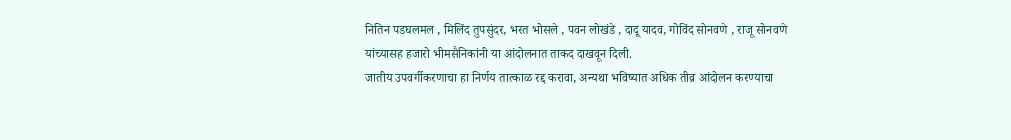नितिन पडघलमल , मिलिंद तुपसुंदर, भरत भोसले , पवन लोखंडे , दादू यादव, गोविंद सोनवणे , राजू सोनवणे यांच्यासह हजारो भीमसैनिकांनी या आंदोलनात ताकद दाखवून दिली.
जातीय उपवर्गीकरणाचा हा निर्णय तात्काळ रद्द करावा, अन्यथा भविष्यात अधिक तीव्र आंदोलन करण्याचा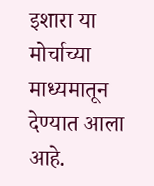इशारा या मोर्चाच्या माध्यमातून देण्यात आला आहे.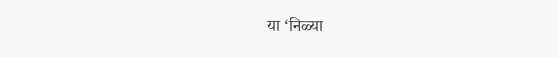या ‘निळ्या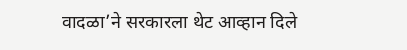वादळा’ने सरकारला थेट आव्हान दिले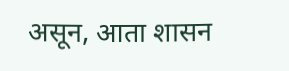असून, आता शासन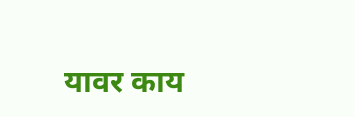यावर काय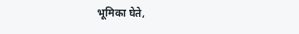भूमिका घेते,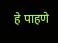हे पाहणे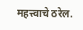महत्त्वाचे ठरेल.